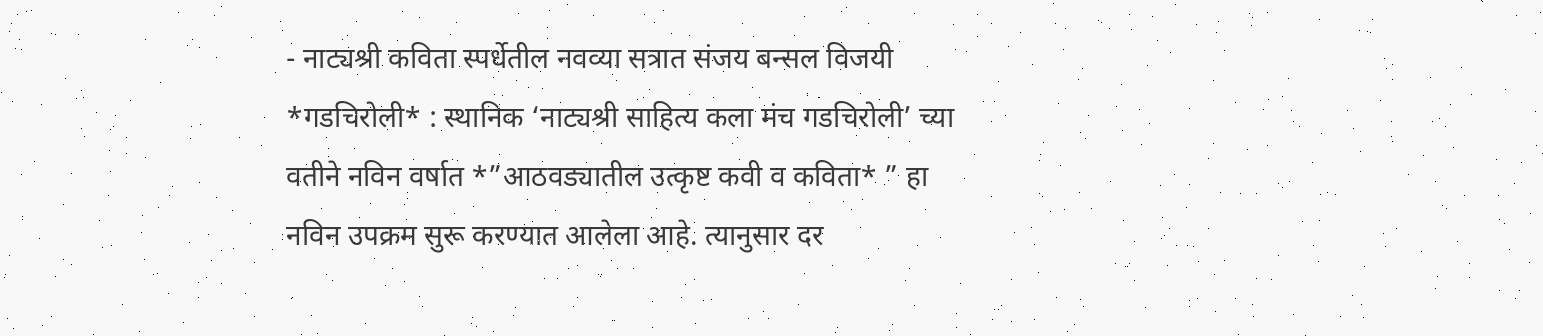- नाट्यश्री कविता स्पर्धेतील नवव्या सत्रात संजय बन्सल विजयी
*गडचिरोली* : स्थानिक ‘नाट्यश्री साहित्य कला मंच गडचिरोली’ च्या वतीने नविन वर्षात *”आठवड्यातील उत्कृष्ट कवी व कविता* ” हा नविन उपक्रम सुरू करण्यात आलेला आहे. त्यानुसार दर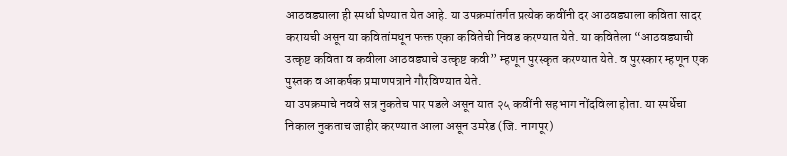आठवड्याला ही स्पर्धा घेण्यात येत आहे. या उपक्रमांतर्गत प्रत्येक कवींनी दर आठवड्याला कविता सादर करायची असून या कवितांमधून फक्त एका कवितेची निवड करण्यात येते. या कवितेला “आठवड्याची उत्कृष्ट कविता व कवीला आठवड्याचे उत्कृष्ट कवी” म्हणून पुरस्कृत करण्यात येते. व पुरस्कार म्हणून एक पुस्तक व आकर्षक प्रमाणपत्राने गौरविण्यात येते.
या उपक्रमाचे नववे सत्र नुकतेच पार पडले असून यात २५ कवींनी सहभाग नोंदविला होता. या स्पर्धेचा निकाल नुकताच जाहीर करण्यात आला असून उमरेड (जि. नागपूर)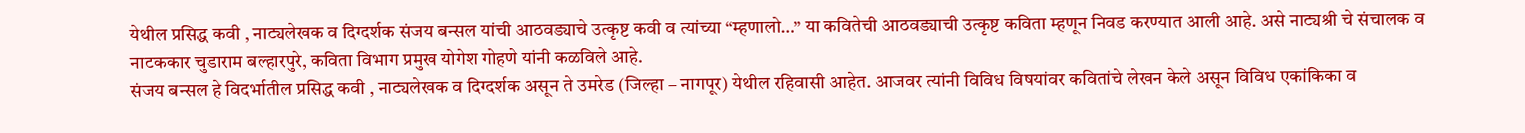येथील प्रसिद्ध कवी , नाट्यलेखक व दिग्दर्शक संजय बन्सल यांची आठवड्याचे उत्कृष्ट कवी व त्यांच्या “म्हणालो…” या कवितेची आठवड्याची उत्कृष्ट कविता म्हणून निवड करण्यात आली आहे. असे नाट्यश्री चे संचालक व नाटककार चुडाराम बल्हारपुरे, कविता विभाग प्रमुख योगेश गोहणे यांनी कळविले आहे.
संजय बन्सल हे विदर्भातील प्रसिद्ध कवी , नाट्यलेखक व दिग्दर्शक असून ते उमरेड (जिल्हा – नागपूर) येथील रहिवासी आहेत. आजवर त्यांनी विविध विषयांवर कवितांचे लेखन केले असून विविध एकांकिका व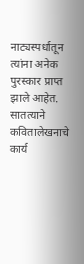नाट्यस्पर्धातून त्यांना अनेक पुरस्कार प्राप्त झाले आहेत. सातत्याने कवितालेखनाचे कार्य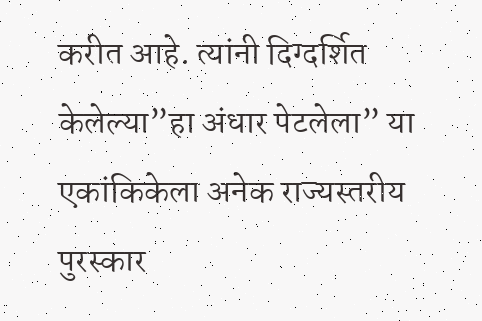करीत आहे. त्यांनी दिग्दर्शित केलेल्या”हा अंधार पेटलेला” या एकांकिकेला अनेक राज्यस्तरीय पुरस्कार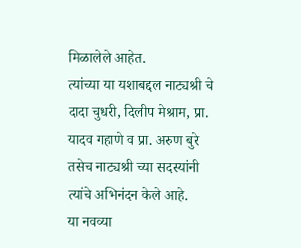मिळालेले आहेत.
त्यांच्या या यशाबद्दल नाट्यश्री चे दादा चुधरी, दिलीप मेश्राम, प्रा. यादव गहाणे व प्रा. अरुण बुरे तसेच नाट्यश्री च्या सदस्यांनी त्यांचे अभिनंदन केले आहे.
या नवव्या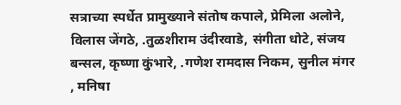सत्राच्या स्पर्धेत प्रामुख्याने संतोष कपाले, प्रेमिला अलोने, विलास जेंगठे, .तुळशीराम उंदीरवाडे, संगीता धोटे, संजय बन्सल, कृष्णा कुंभारे, .गणेश रामदास निकम, सुनील मंगर , मनिषा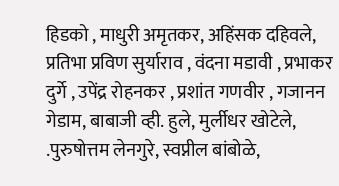हिडको , माधुरी अमृतकर, अहिंसक दहिवले, प्रतिभा प्रविण सुर्याराव , वंदना मडावी , प्रभाकर दुर्गे , उपेंद्र रोहनकर , प्रशांत गणवीर , गजानन गेडाम, बाबाजी व्ही. हुले, मुर्लीधर खोटेले, .पुरुषोत्तम लेनगुरे, स्वप्नील बांबोळे,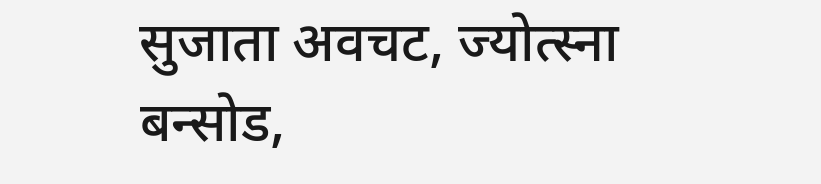सुजाता अवचट, ज्योत्स्ना बन्सोड,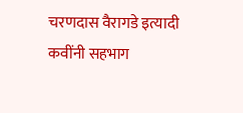चरणदास वैरागडे इत्यादी कवींनी सहभाग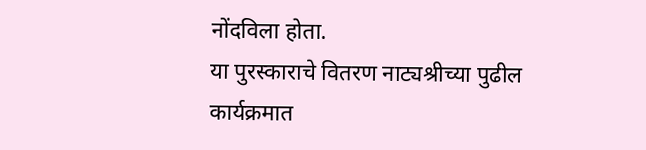नोंदविला होता.
या पुरस्काराचे वितरण नाट्यश्रीच्या पुढील कार्यक्रमात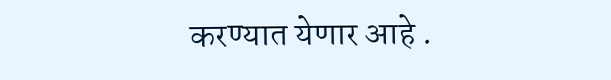करण्यात येणार आहे .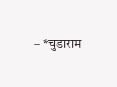– *चुडाराम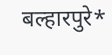बल्हारपुरे*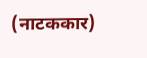(नाटककार)